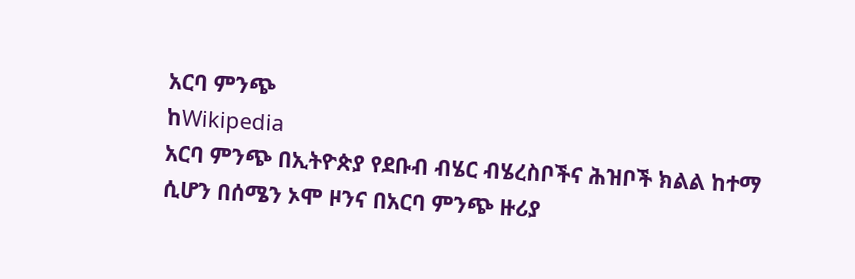አርባ ምንጭ
ከWikipedia
አርባ ምንጭ በኢትዮጵያ የደቡብ ብሄር ብሄረስቦችና ሕዝቦች ክልል ከተማ ሲሆን በሰሜን ኦሞ ዞንና በአርባ ምንጭ ዙሪያ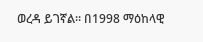ወረዳ ይገኛል። በ1998 ማዕከላዊ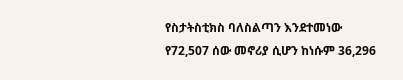የስታትስቲክስ ባለስልጣን እንደተመነው የ72,507 ሰው መኖሪያ ሲሆን ከነሱም 36,296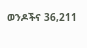ወንዶችና 36,211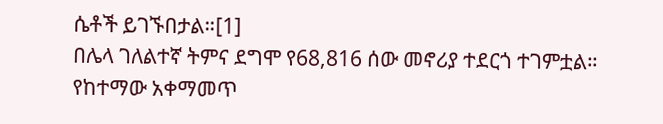ሴቶች ይገኙበታል።[1]
በሌላ ገለልተኛ ትምና ደግሞ የ68,816 ሰው መኖሪያ ተደርጎ ተገምቷል። የከተማው አቀማመጥ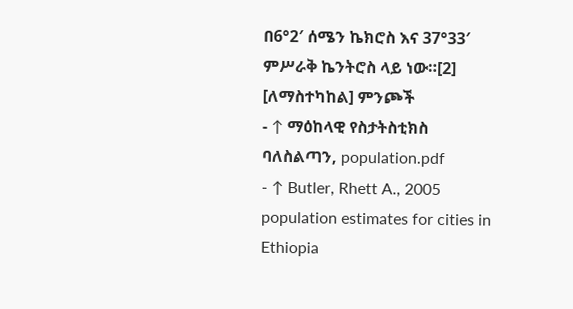በ6°2′ ሰሜን ኬክሮስ እና 37°33′ ምሥራቅ ኬንትሮስ ላይ ነው።[2]
[ለማስተካከል] ምንጮች
- ↑ ማዕከላዊ የስታትስቲክስ ባለስልጣን, population.pdf
- ↑ Butler, Rhett A., 2005 population estimates for cities in Ethiopia